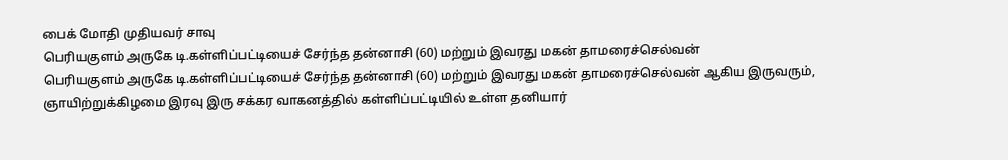பைக் மோதி முதியவர் சாவு
பெரியகுளம் அருகே டி.கள்ளிப்பட்டியைச் சேர்ந்த தன்னாசி (60) மற்றும் இவரது மகன் தாமரைச்செல்வன்
பெரியகுளம் அருகே டி.கள்ளிப்பட்டியைச் சேர்ந்த தன்னாசி (60) மற்றும் இவரது மகன் தாமரைச்செல்வன் ஆகிய இருவரும், ஞாயிற்றுக்கிழமை இரவு இரு சக்கர வாகனத்தில் கள்ளிப்பட்டியில் உள்ள தனியார்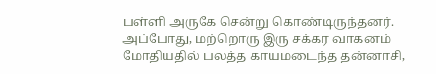பள்ளி அருகே சென்று கொண்டிருந்தனர். அப்போது, மற்றொரு இரு சக்கர வாகனம் மோதியதில் பலத்த காயமடைந்த தன்னாசி,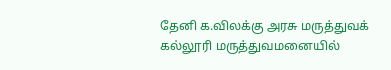தேனி க.விலக்கு அரசு மருத்துவக் கல்லூரி மருத்துவமனையில்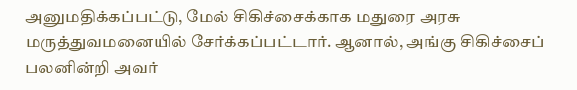அனுமதிக்கப்பட்டு, மேல் சிகிச்சைக்காக மதுரை அரசு மருத்துவமனையில் சேர்க்கப்பட்டார். ஆனால், அங்கு சிகிச்சைப் பலனின்றி அவர்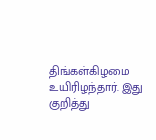திங்கள்கிழமை உயிரிழந்தார். இது குறித்து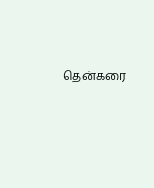தென்கரை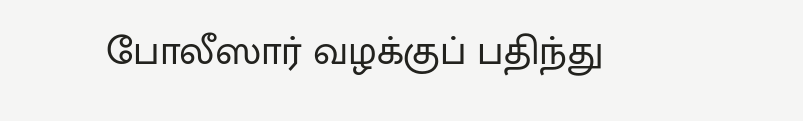போலீஸார் வழக்குப் பதிந்து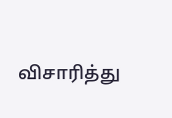விசாரித்து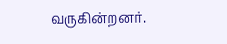வருகின்றனர்.